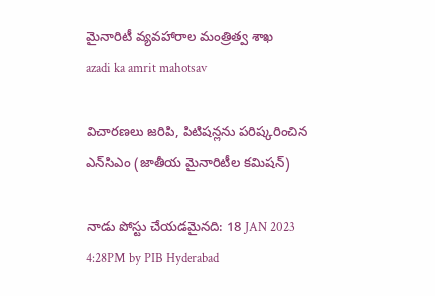మైనారిటీ వ్యవహారాల మంత్రిత్వ శాఖ
azadi ka amrit mahotsav

విచార‌ణ‌లు జ‌రిపి, పిటిష‌న్ల‌ను ప‌రిష్క‌రించిన ఎన్‌సిఎం (జాతీయ మైనారిటీల క‌మిష‌న్‌)

నాడు పోస్టు చేయడమైనది: 18 JAN 2023 4:28PM by PIB Hyderabad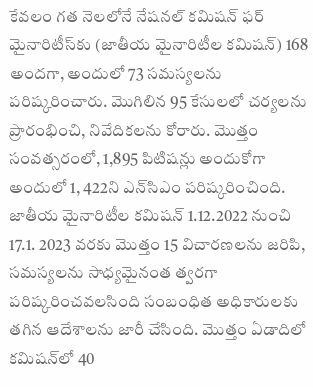కేవ‌లం గ‌త నెల‌లోనే నేష‌న‌ల్ క‌మిష‌న్ ఫ‌ర్ మైనారిటీస్‌కు (జాతీయ మైనారిటీల క‌మిష‌న్‌) 168 అంద‌గా, అందులో 73 స‌మ‌స్య‌ల‌ను ప‌రిష్క‌రించారు. మొగిలిన 95 కేసుల‌లో చ‌ర్య‌ల‌ను ప్రారంభించి, నివేదిక‌ల‌ను కోరారు. మొత్తం సంవ‌త్స‌రంలో, 1,895 పిటిష‌న్లు అందుకోగా అందులో 1, 422ని ఎన్‌సిఎం ప‌రిష్క‌రించింది.
జాతీయ మైనారిటీల క‌మిష‌న్ 1.12.2022 నుంచి 17.1. 2023 వ‌ర‌కు మొత్తం 15 విచార‌ణ‌ల‌ను జ‌రిపి, స‌మ‌స్య‌ల‌ను సాధ్య‌మైనంత త్వ‌ర‌గా ప‌రిష్క‌రించ‌వ‌ల‌సింది సంబంధిత అధికారుల‌కు త‌గిన ఆదేశాల‌ను జారీ చేసింది. మొత్తం ఏడాదిలో క‌మిష‌న్‌లో 40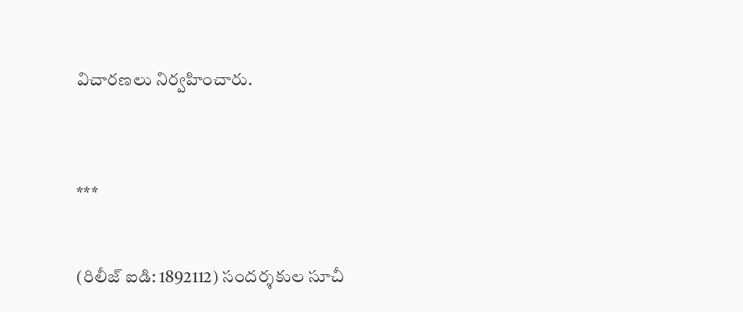విచార‌ణ‌లు నిర్వ‌హించారు.



***


(రిలీజ్ ఐడి: 1892112) సందర్శకుల సూచీ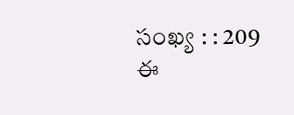సంఖ్య : : 209
ఈ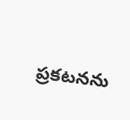ప్రకటనను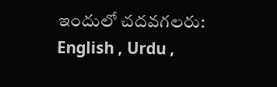ఇందులో చదవగలరు: English , Urdu ,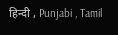हिन्दी , Punjabi , Tamil